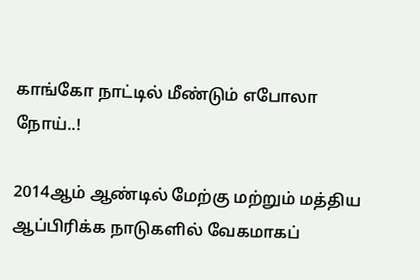காங்கோ நாட்டில் மீண்டும் எபோலா நோய்..!

2014ஆம் ஆண்டில் மேற்கு மற்றும் மத்திய ஆப்பிரிக்க நாடுகளில் வேகமாகப்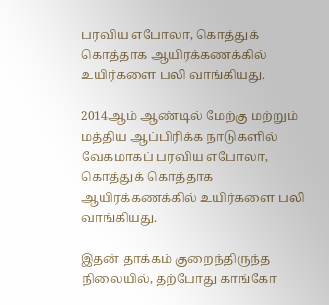பரவிய எபோலா, கொத்துக் கொத்தாக ஆயிரக்கணக்கில் உயிர்களை பலி வாங்கியது.

2014ஆம் ஆண்டில் மேற்கு மற்றும் மத்திய ஆப்பிரிக்க நாடுகளில் வேகமாகப் பரவிய எபோலா, கொத்துக் கொத்தாக ஆயிரக்கணக்கில் உயிர்களை பலி வாங்கியது.

இதன் தாக்கம் குறைந்திருந்த நிலையில், தற்போது காங்கோ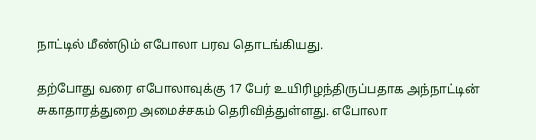நாட்டில் மீண்டும் எபோலா பரவ தொடங்கியது.

தற்போது வரை எபோலாவுக்கு 17 பேர் உயிரிழந்திருப்பதாக அந்நாட்டின் சுகாதாரத்துறை அமைச்சகம் தெரிவித்துள்ளது. எபோலா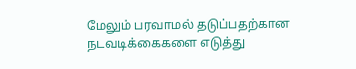மேலும் பரவாமல் தடுப்பதற்கான நடவடிக்கைகளை எடுத்து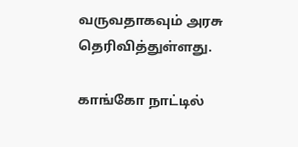வருவதாகவும் அரசு தெரிவித்துள்ளது.

காங்கோ நாட்டில்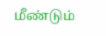மீண்டும்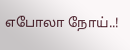எபோலா நோய்..!